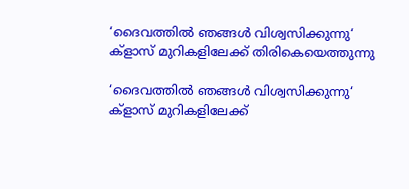‘ദൈവത്തില്‍ ഞങ്ങള്‍ വിശ്വസിക്കുന്നു‘ ക്ളാസ് മുറികളിലേക്ക് തിരികെയെത്തുന്നു

‘ദൈവത്തില്‍ ഞങ്ങള്‍ വിശ്വസിക്കുന്നു‘ ക്ളാസ് മുറികളിലേക്ക്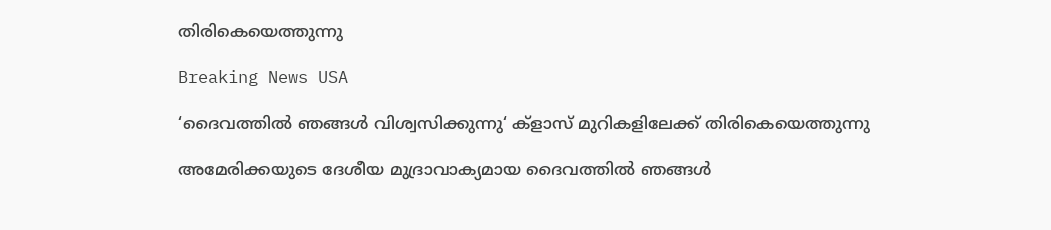തിരികെയെത്തുന്നു

Breaking News USA

‘ദൈവത്തില്‍ ഞങ്ങള്‍ വിശ്വസിക്കുന്നു‘ ക്ളാസ് മുറികളിലേക്ക് തിരികെയെത്തുന്നു

അമേരിക്കയുടെ ദേശീയ മുദ്രാവാക്യമായ ദൈവത്തില്‍ ഞങ്ങള്‍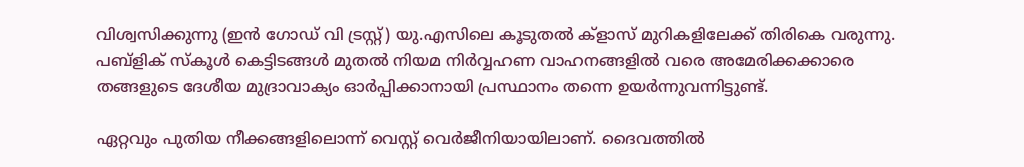വിശ്വസിക്കുന്നു (ഇന്‍ ഗോഡ് വി ട്രസ്റ്റ്) യു.എസിലെ കൂടുതല്‍ ക്ളാസ് മുറികളിലേക്ക് തിരികെ വരുന്നു. പബ്ളിക് സ്കൂള്‍ കെട്ടിടങ്ങള്‍ മുതല്‍ നിയമ നിര്‍വ്വഹണ വാഹനങ്ങളില്‍ വരെ അമേരിക്കക്കാരെ തങ്ങളുടെ ദേശീയ മുദ്രാവാക്യം ഓര്‍പ്പിക്കാനായി പ്രസ്ഥാനം തന്നെ ഉയര്‍ന്നുവന്നിട്ടുണ്ട്.

ഏറ്റവും പുതിയ നീക്കങ്ങളിലൊന്ന് വെസ്റ്റ് വെര്‍ജീനിയായിലാണ്. ദൈവത്തില്‍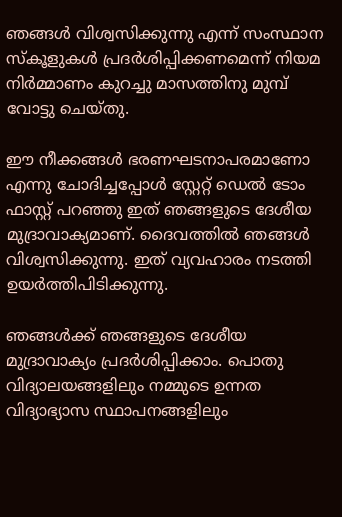ഞങ്ങള്‍ വിശ്വസിക്കുന്നു എന്ന് സംസ്ഥാന സ്കൂളുകള്‍ പ്രദര്‍ശിപ്പിക്കണമെന്ന് നിയമ നിര്‍മ്മാണം കുറച്ചു മാസത്തിനു മുമ്പ് വോട്ടു ചെയ്തു.

ഈ നീക്കങ്ങള്‍ ഭരണഘടനാപരമാണോ എന്നു ചോദിച്ചപ്പോള്‍ സ്റ്റേറ്റ് ഡെല്‍ ടോം ഫാസ്റ്റ് പറഞ്ഞു ഇത് ഞങ്ങളുടെ ദേശീയ മുദ്രാവാക്യമാണ്. ദൈവത്തില്‍ ഞങ്ങള്‍ വിശ്വസിക്കുന്നു. ഇത് വ്യവഹാരം നടത്തി ഉയര്‍ത്തിപിടിക്കുന്നു.

ഞങ്ങള്‍ക്ക് ഞങ്ങളുടെ ദേശീയ മുദ്രാവാക്യം പ്രദര്‍ശിപ്പിക്കാം. പൊതു വിദ്യാലയങ്ങളിലും നമ്മുടെ ഉന്നത വിദ്യാഭ്യാസ സ്ഥാപനങ്ങളിലും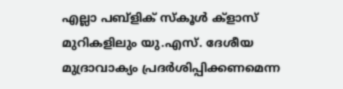എല്ലാ പബ്ളിക് സ്കൂള്‍ ക്ളാസ് മുറികളിലും യു.എസ്. ദേശീയ മുദ്രാവാക്യം പ്രദര്‍ശിപ്പിക്കണമെന്ന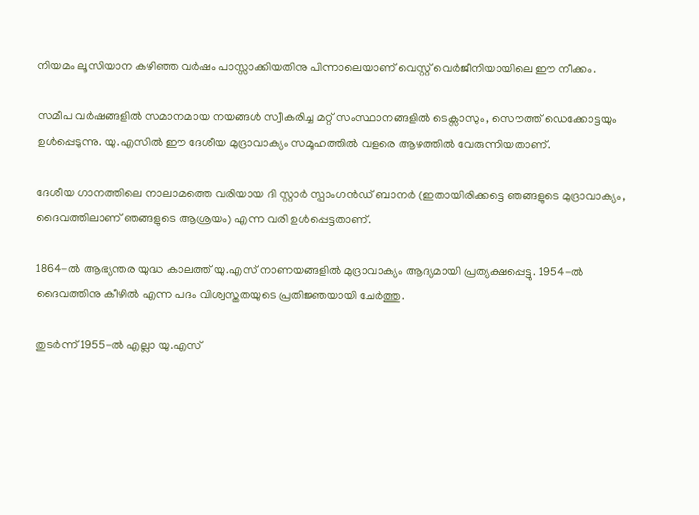നിയമം ലൂസിയാന കഴിഞ്ഞ വര്‍ഷം പാസ്സാക്കിയതിനു പിന്നാലെയാണ് വെസ്റ്റ് വെര്‍ജീനിയായിലെ ഈ നീക്കം.

സമീപ വര്‍ഷങ്ങളില്‍ സമാനമായ നയങ്ങള്‍ സ്വീകരിച്ച മറ്റ് സംസ്ഥാനങ്ങളില്‍ ടെക്സാസും, സൌത്ത് ഡെക്കോട്ടയും ഉള്‍പ്പെടുന്നു. യു.എസില്‍ ഈ ദേശീയ മുദ്രാവാക്യം സമൂഹത്തില്‍ വളരെ ആഴത്തില്‍ വേരുന്നിയതാണ്.

ദേശീയ ഗാനത്തിലെ നാലാമത്തെ വരിയായ ദി സ്റ്റാര്‍ സ്പാംഗന്‍ഡ് ബാനര്‍ (ഇതായിരിക്കട്ടെ ഞങ്ങളുടെ മുദ്രാവാക്യം, ദൈവത്തിലാണ് ഞങ്ങളുടെ ആശ്രയം) എന്ന വരി ഉള്‍പ്പെട്ടതാണ്.

1864-ല്‍ ആഭ്യന്തര യുദ്ധ കാലത്ത് യു.എസ് നാണയങ്ങളില്‍ മുദ്രാവാക്യം ആദ്യമായി പ്രത്യക്ഷപ്പെട്ടു. 1954-ല്‍ ദൈവത്തിനു കീഴില്‍ എന്ന പദം വിശ്വസ്തതയുടെ പ്രതിജ്ഞയായി ചേര്‍ത്തു.

തുടര്‍ന്ന് 1955-ല്‍ എല്ലാ യു.എസ്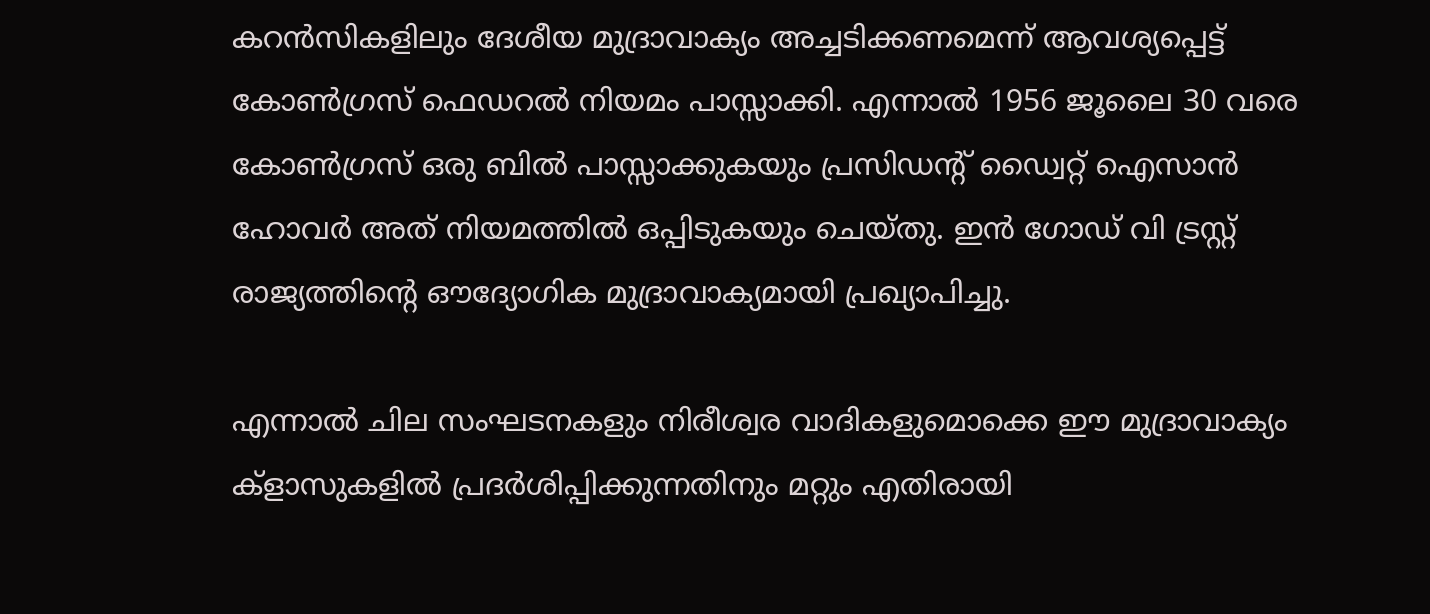കറന്‍സികളിലും ദേശീയ മുദ്രാവാക്യം അച്ചടിക്കണമെന്ന് ആവശ്യപ്പെട്ട് കോണ്‍ഗ്രസ് ഫെഡറല്‍ നിയമം പാസ്സാക്കി. എന്നാല്‍ 1956 ജൂലൈ 30 വരെ കോണ്‍ഗ്രസ് ഒരു ബില്‍ പാസ്സാക്കുകയും പ്രസിഡന്റ് ഡ്വൈറ്റ് ഐസാന്‍ ഹോവര്‍ അത് നിയമത്തില്‍ ഒപ്പിടുകയും ചെയ്തു. ഇന്‍ ഗോഡ് വി ട്രസ്റ്റ് രാജ്യത്തിന്റെ ഔദ്യോഗിക മുദ്രാവാക്യമായി പ്രഖ്യാപിച്ചു.

എന്നാല്‍ ചില സംഘടനകളും നിരീശ്വര വാദികളുമൊക്കെ ഈ മുദ്രാവാക്യം ക്ളാസുകളില്‍ പ്രദര്‍ശിപ്പിക്കുന്നതിനും മറ്റും എതിരായി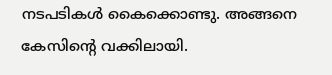നടപടികള്‍ കൈക്കൊണ്ടു. അങ്ങനെ കേസിന്റെ വക്കിലായി.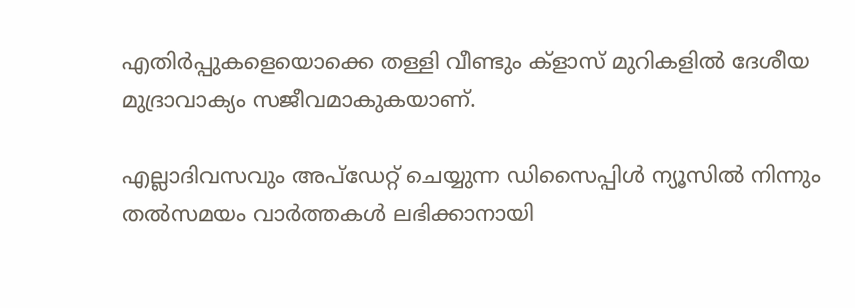എതിര്‍പ്പുകളെയൊക്കെ തള്ളി വീണ്ടും ക്ളാസ് മുറികളില്‍ ദേശീയ മുദ്രാവാക്യം സജീവമാകുകയാണ്.

എല്ലാദിവസവും അപ്ഡേറ്റ് ചെയ്യുന്ന ഡിസൈപ്പിൾ ന്യൂസിൽ നിന്നും തൽസമയം വാർത്തകൾ ലഭിക്കാനായി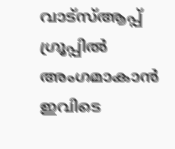വാട്സ്ആപ്പ് ഗ്രൂപ്പിൽ അംഗമാകാൻ ഇവിടെ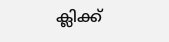ക്ലിക്ക്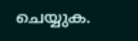ചെയ്യുക.